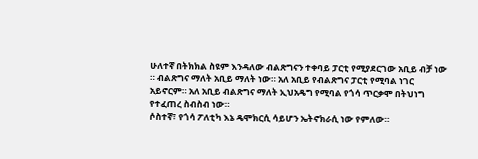ሁለተኛ በትክክል ስዩም እንዳለው ብልጽግናን ተቀባይ ፓርቲ የሚያደርገው አቢይ ብቻ ነው ። ብልጽግና ማለት አቢይ ማለት ነው። አለ አቢይ የብልጽግና ፓርቲ የሚባል ነገር አይኖርም። አለ አቢይ ብልጽግና ማለት ኢህአዴግ የሚባል የጎሳ ጥርቃሞ በትህነግ የተፈጠረ ስብስብ ነው።
ሶስተኛ፣ የጎሳ ፖለቲካ እኔ ዴሞክርሲ ሳይሆን ኤትኖክራሲ ነው የምለው።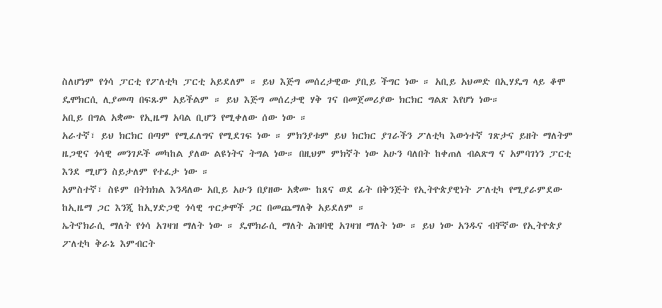ስለሆነም የጎሳ ፓርቲ የፖለቲካ ፓርቲ አይደለም ። ይህ እጅግ መሰረታዊው ያቢይ ችግር ነው ። አቢይ አህመድ በኢሃዴግ ላይ ቆሞ ዴሞክርሲ ሊያመጣ በፍጹም አይችልም ። ይህ እጅግ መሰረታዊ ሃቅ ገና በመጀመሪያው ክርክር ግልጽ እየሆነ ነው።
አቢይ በግል አቋሙ የኢዜማ አባል ቢሆን የሚቀለው ሰው ነው ።
አራተኛ፣ ይህ ክርክር በጣም የሚፈለግና የሚደገፍ ነው ። ምክንያቱም ይህ ክርክር ያገራችን ፖለቲካ እውነተኛ ገጽታና ይዘት ማለትም ዜጋዊና ጎሳዊ መንገዶች መካከል ያለው ልዩነትና ትግል ነው። በዚህም ምክኛት ነው አሁን ባለበት ከቀጠለ ብልጽግ ና አምባገነን ፓርቲ እንደ ሚሆን ስይታለም የተፈታ ነው ።
አምስተኛ፣ ስዩም በትክክል እንዳለው አቢይ አሁን በያዘው አቋሙ ከጸና ወደ ፊት በቅንጅት የኢትዮጵያዊነት ፖለቲካ የሚያራምደው ከኢዜማ ጋር እንጂ ከኢሃድጋዊ ጎሳዊ ጥርቃሞች ጋር በመጨማለቅ አይደለም ።
ኤትኖክራሲ ማለት የጎሳ አገዛዝ ማለት ነው ። ዴሞክራሲ ማለት ሕዝባዊ አገዛዝ ማለት ነው ። ይህ ነው አንዱና ብቸኛው የኢትዮጵያ ፖለቲካ ቅራኔ እምብርት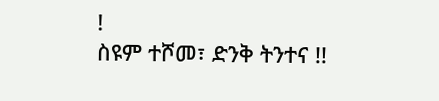!
ስዩም ተሾመ፣ ድንቅ ትንተና !!